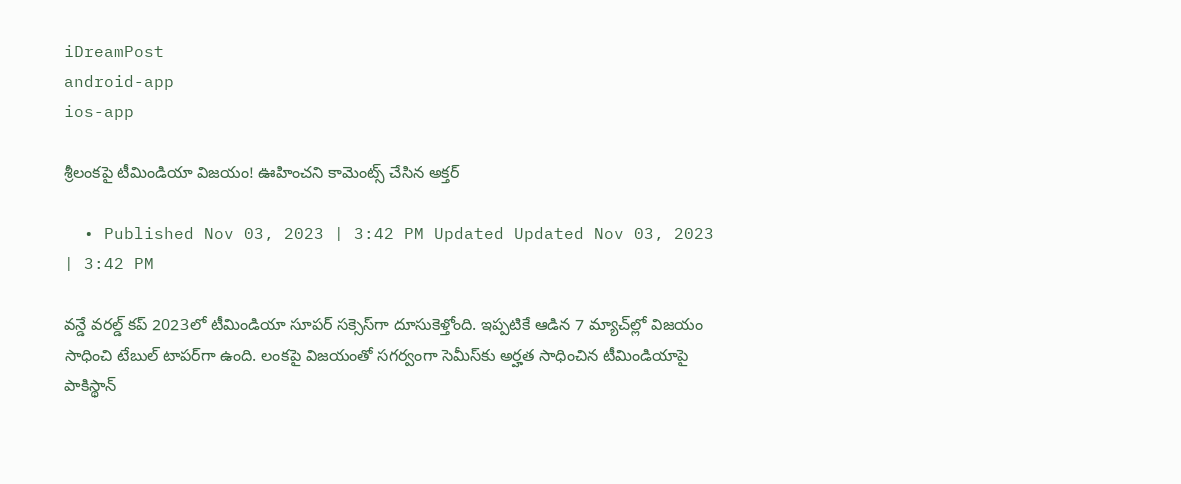iDreamPost
android-app
ios-app

శ్రీలంకపై టీమిండియా విజయం! ఊహించని కామెంట్స్‌ చేసిన అక్తర్‌

  • Published Nov 03, 2023 | 3:42 PM Updated Updated Nov 03, 2023 | 3:42 PM

వన్డే వరల్డ్‌ కప్‌ 2023లో టీమిండియా సూపర్‌ సక్సెస్‌గా దూసుకెళ్తోంది. ఇప్పటికే ఆడిన 7 మ్యాచ్‌ల్లో విజయం సాధించి టేబుల్‌ టాపర్‌గా ఉంది. లంకపై విజయంతో సగర్వంగా సెమీస్‌కు అర్హత సాధించిన టీమిండియాపై పాకిస్థాన్‌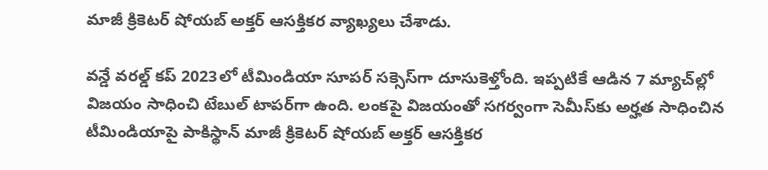మాజీ క్రికెటర్‌ షోయబ్‌ అక్తర్‌ ఆసక్తికర వ్యాఖ్యలు చేశాడు.

వన్డే వరల్డ్‌ కప్‌ 2023లో టీమిండియా సూపర్‌ సక్సెస్‌గా దూసుకెళ్తోంది. ఇప్పటికే ఆడిన 7 మ్యాచ్‌ల్లో విజయం సాధించి టేబుల్‌ టాపర్‌గా ఉంది. లంకపై విజయంతో సగర్వంగా సెమీస్‌కు అర్హత సాధించిన టీమిండియాపై పాకిస్థాన్‌ మాజీ క్రికెటర్‌ షోయబ్‌ అక్తర్‌ ఆసక్తికర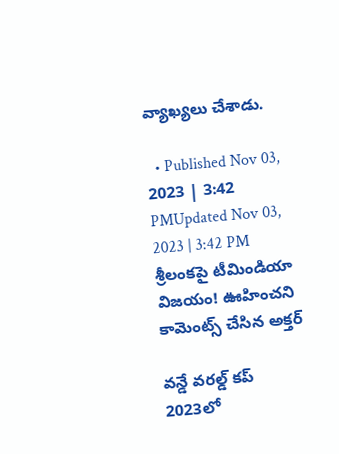వ్యాఖ్యలు చేశాడు.

  • Published Nov 03, 2023 | 3:42 PMUpdated Nov 03, 2023 | 3:42 PM
శ్రీలంకపై టీమిండియా విజయం! ఊహించని కామెంట్స్‌ చేసిన అక్తర్‌

వన్డే వరల్డ్‌ కప్‌ 2023లో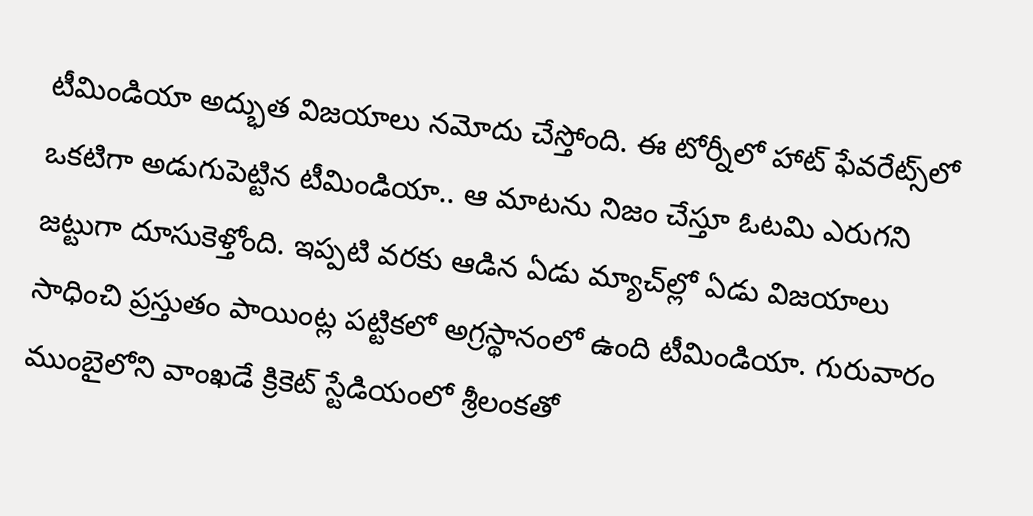టీమిండియా అద్భుత విజయాలు నమోదు చేస్తోంది. ఈ టోర్నీలో హాట్‌ ఫేవరేట్స్‌లో ఒకటిగా అడుగుపెట్టిన టీమిండియా.. ఆ మాటను నిజం చేస్తూ ఓటమి ఎరుగని జట్టుగా దూసుకెళ్తోంది. ఇప్పటి వరకు ఆడిన ఏడు మ్యాచ్‌ల్లో ఏడు విజయాలు సాధించి ప్రస్తుతం పాయింట్ల పట్టికలో అగ్రస్థానంలో ఉంది టీమిండియా. గురువారం ముంబైలోని వాంఖడే క్రికెట్‌ స్టేడియంలో శ్రీలంకతో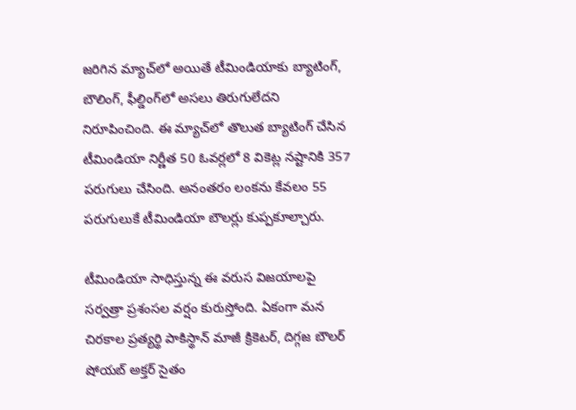జరిగిన మ్యాచ్‌లో అయితే టీమిండియాకు బ్యాటింగ్‌, బౌలింగ్‌, ఫీల్డింగ్‌లో అసలు తిరుగులేదని నిరూపించింది. ఈ మ్యాచ్‌లో తొలుత బ్యాటింగ్‌ చేసిన టీమిండియా నిర్ణీత 50 ఓవర్లలో 8 వికెట్ల నష్టానికి 357 పరుగులు చేసింది. అనంతరం లంకను కేవలం 55 పరుగులుకే టీమిండియా బౌలర్లు కుప్పకూల్చారు.

టీమిండియా సాధిస్తున్న ఈ వరుస విజయాలపై సర్వత్రా ప్రశంసల వర్షం కురుస్తోంది. ఏకంగా మన చిరకాల ప్రత్యర్థి పాకిస్థాన్‌ మాజీ క్రికెటర్‌, దిగ్గజ బౌలర్‌ షోయబ్‌ అక్తర్‌ సైతం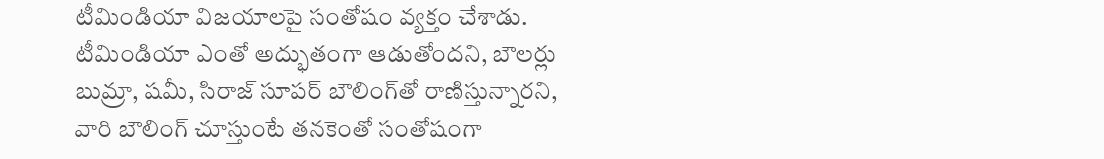టీమిండియా విజయాలపై సంతోషం వ్యక్తం చేశాడు. టీమిండియా ఎంతో అద్భుతంగా ఆడుతోందని, బౌలర్లు బుమ్రా, షమీ, సిరాజ్‌ సూపర్‌ బౌలింగ్‌తో రాణిస్తున్నారని, వారి బౌలింగ్‌ చూస్తుంటే తనకెంతో సంతోషంగా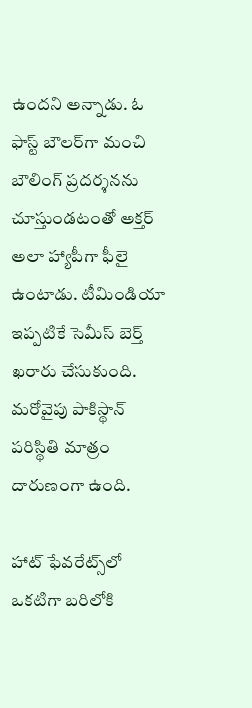ఉందని అన్నాడు. ఓ ఫాస్ట్‌ బౌలర్‌గా మంచి బౌలింగ్‌ ప్రదర్శనను చూస్తుండటంతో అక్తర్‌ అలా హ్యాపీగా ఫీలై ఉంటాడు. టీమిండియా ఇప్పటికే సెమీస్‌ బెర్త్‌ ఖరారు చేసుకుంది. మరోవైపు పాకిస్థాన్‌ పరిస్థితి మాత్రం దారుణంగా ఉంది.

హాట్‌ ఫేవరేట్స్‌లో ఒకటిగా బరిలోకి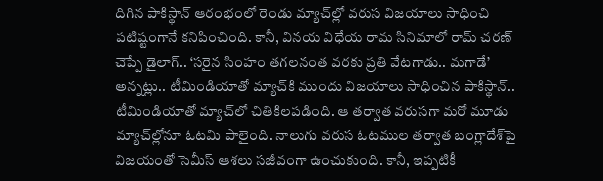దిగిన పాకిస్థాన్‌ ఆరంభంలో రెండు మ్యాచ్‌ల్లో వరుస విజయాలు సాధించి పటిష్టంగానే కనిపించింది. కానీ, వినయ విధేయ రామ సినిమాలో రామ్‌ చరణ్‌ చెప్పే డైలాగ్‌.. ‘సరైన సింహం తగలనంత వరకు ప్రతి వేటగాడు.. మగాడే’ అన్నట్లు.. టీమిండియాతో మ్యాచ్‌కి ముందు విజయాలు సాధించిన పాకిస్థాన్‌.. టీమిండియాతో మ్యాచ్‌లో చితికిలపడింది. ఆ తర్వాత వరుసగా మరో మూడు మ్యాచ్‌ల్లోనూ ఓటమి పాలైంది. నాలుగు వరుస ఓటముల తర్వాత బంగ్లాదేశ్‌పై విజయంతో సెమీస్‌ ఆశలు సజీవంగా ఉంచుకుంది. కానీ, ఇప్పటికీ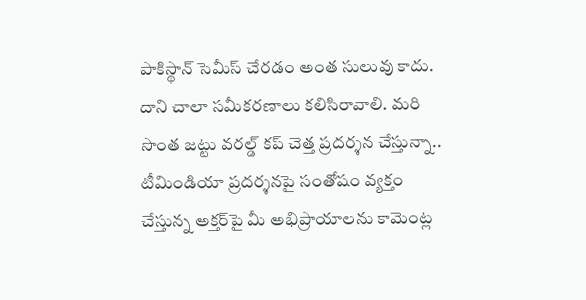పాకిస్థాన్‌ సెమీస్‌ చేరడం అంత సులువు కాదు. దాని చాలా సమీకరణాలు కలిసిరావాలి. మరి సొంత జట్టు వరల్డ్‌ కప్‌ చెత్త ప్రదర్శన చేస్తున్నా.. టీమిండియా ప్రదర్శనపై సంతోషం వ్యక్తం చేస్తున్న అక్తర్‌పై మీ అభిప్రాయాలను కామెంట్ల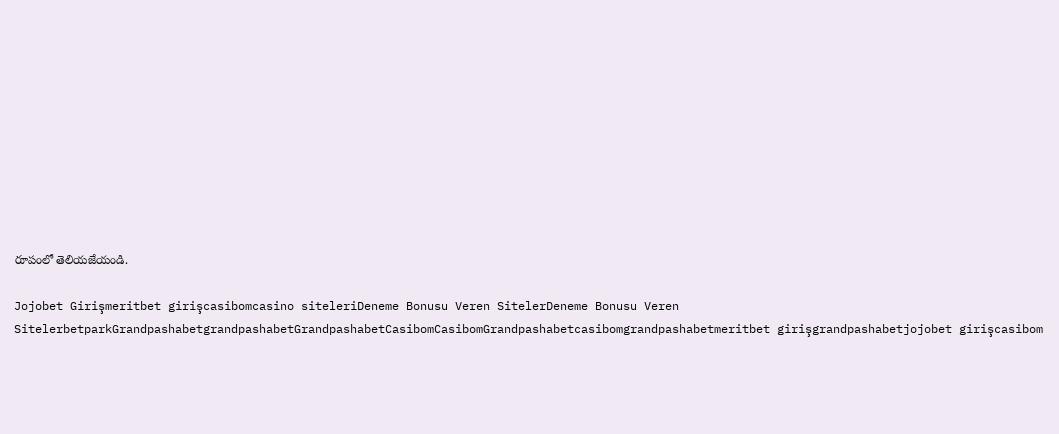రూపంలో తెలియజేయండి.

Jojobet Girişmeritbet girişcasibomcasino siteleriDeneme Bonusu Veren SitelerDeneme Bonusu Veren SitelerbetparkGrandpashabetgrandpashabetGrandpashabetCasibomCasibomGrandpashabetcasibomgrandpashabetmeritbet girişgrandpashabetjojobet girişcasibom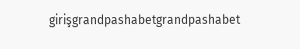girişgrandpashabetgrandpashabet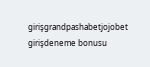girişgrandpashabetjojobet girişdeneme bonusu